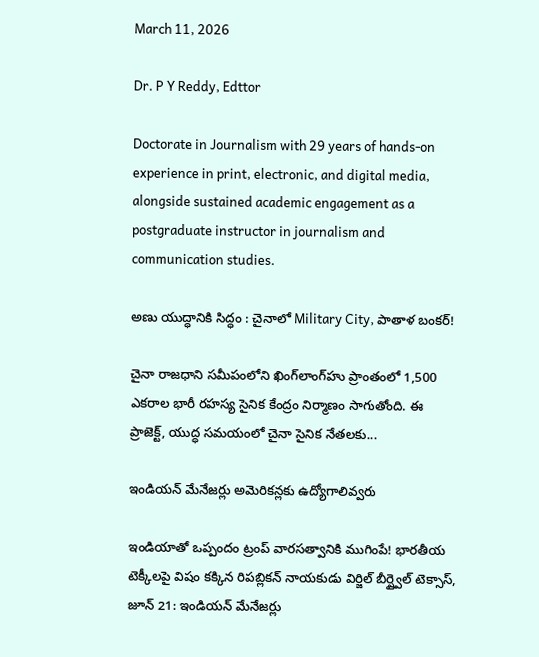March 11, 2026

Dr. P Y Reddy, Edttor

Doctorate in Journalism with 29 years of hands-on experience in print, electronic, and digital media, alongside sustained academic engagement as a postgraduate instructor in journalism and communication studies.

అణు యుద్ధానికి సిద్ధం : చైనాలో Military City, పాతాళ బంకర్‌!

చైనా రాజధాని సమీపంలోని ఖింగ్‌లాంగ్‌హు ప్రాంతంలో 1,500 ఎకరాల భారీ రహస్య సైనిక కేంద్రం నిర్మాణం సాగుతోంది. ఈ ప్రాజెక్ట్, యుద్ధ సమయంలో చైనా సైనిక నేతలకు...

ఇండియన్ మేనేజర్లు అమెరికన్లకు ఉద్యోగాలివ్వరు

ఇండియాతో ఒప్పందం ట్రంప్ వారసత్వానికి ముగింపే! భారతీయ టెక్కీలపై విషం కక్కిన రిపబ్లికన్ నాయకుడు విర్జిల్ బీర్ష్వైల్ టెక్సాస్, జూన్ 21: ఇండియన్ మేనేజర్లు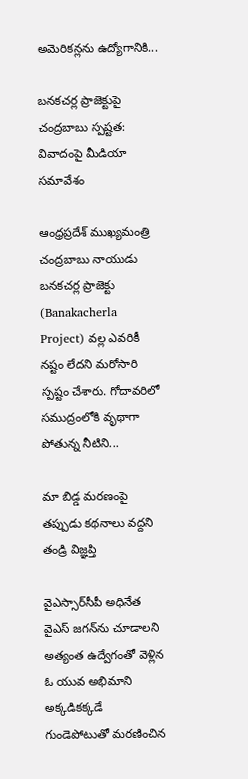అమెరికన్లను ఉద్యోగానికి...

బనకచర్ల ప్రాజెక్టుపై చంద్రబాబు స్పష్టత: వివాదంపై మీడియా సమావేశం

ఆంధ్రప్రదేశ్ ముఖ్యమంత్రి చంద్రబాబు నాయుడు బనకచర్ల ప్రాజెక్టు (Banakacherla Project) వల్ల ఎవరికీ నష్టం లేదని మరోసారి స్పష్టం చేశారు. గోదావరిలో సముద్రంలోకి వృథాగా పోతున్న నీటిని...

మా బిడ్డ మరణంపై తప్పుడు కథనాలు వద్దని తండ్రి విజ్ఞప్తి

వైఎస్సార్‌సీపీ అధినేత వైఎస్ జగన్‌ను చూడాలని అత్యంత ఉద్వేగంతో వెళ్లిన ఓ యువ అభిమాని అక్కడికక్కడే గుండెపోటుతో మరణించిన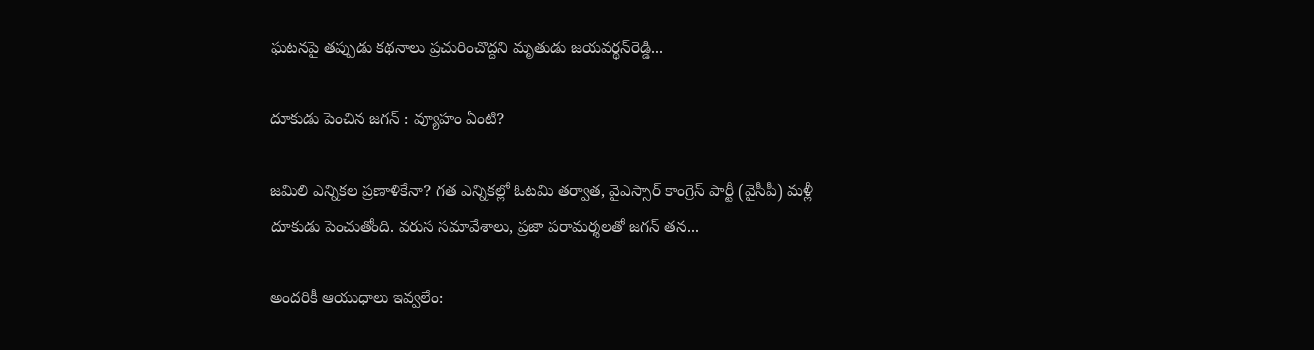ఘటనపై తప్పుడు కథనాలు ప్రచురించొద్దని మృతుడు జయవర్థన్‌రెడ్డి...

దూకుడు పెంచిన జగన్ : వ్యూహం ఏంటి?

జమిలి ఎన్నికల ప్రణాళికేనా? గత ఎన్నికల్లో ఓటమి తర్వాత, వైఎస్సార్ కాంగ్రెస్ పార్టీ (వైసీపీ) మళ్లీ దూకుడు పెంచుతోంది. వరుస సమావేశాలు, ప్రజా పరామర్శలతో జగన్ తన...

అందరికీ ఆయుధాలు ఇవ్వలేం: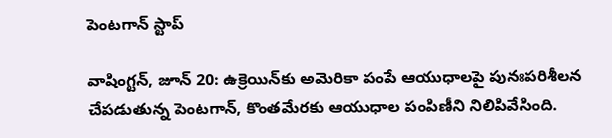పెంటగాన్ స్టాప్

వాషింగ్టన్, జూన్ 20: ఉక్రెయిన్‌కు అమెరికా పంపే ఆయుధాలపై పునఃపరిశీలన చేపడుతున్న పెంటగాన్, కొంతమేరకు ఆయుధాల పంపిణీని నిలిపివేసింది.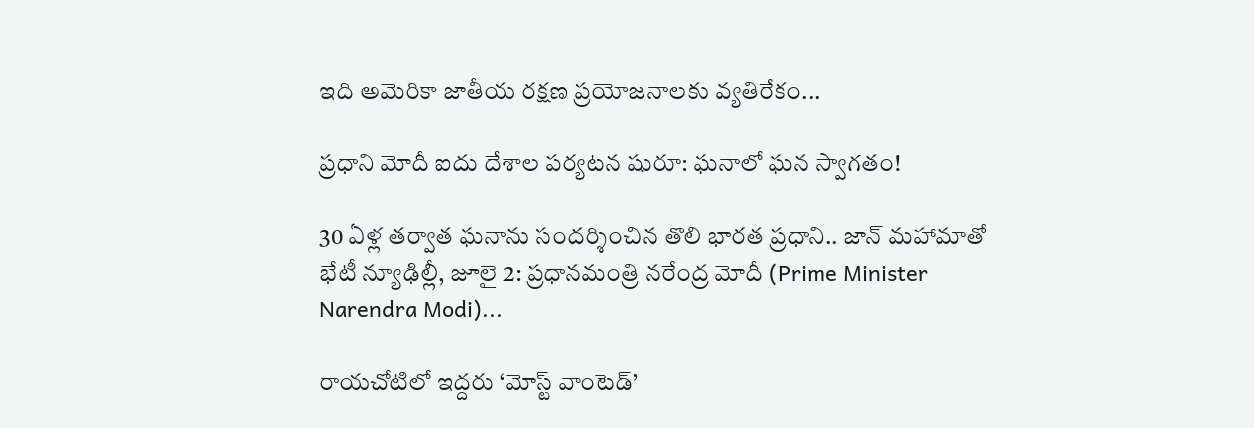ఇది అమెరికా జాతీయ రక్షణ ప్రయోజనాలకు వ్యతిరేకం...

ప్రధాని మోదీ ఐదు దేశాల పర్యటన షురూ: ఘనాలో ఘన స్వాగతం!

30 ఏళ్ల తర్వాత ఘనాను సందర్శించిన తొలి భారత ప్రధాని.. జాన్ మహామాతో భేటీ న్యూఢిల్లీ, జూలై 2: ప్రధానమంత్రి నరేంద్ర మోదీ (Prime Minister Narendra Modi)...

రాయచోటిలో ఇద్దరు ‘మోస్ట్ వాంటెడ్’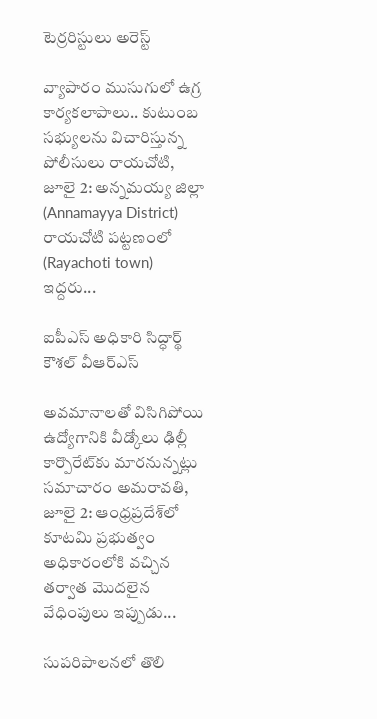టెర్రరిస్టులు అరెస్ట్

వ్యాపారం ముసుగులో ఉగ్ర కార్యకలాపాలు.. కుటుంబ సభ్యులను విచారిస్తున్న పోలీసులు రాయచోటి, జూలై 2: అన్నమయ్య జిల్లా (Annamayya District) రాయచోటి పట్టణంలో (Rayachoti town) ఇద్దరు...

ఐపీఎస్ అధికారి సిద్ధార్థ్ కౌశల్ వీఆర్ఎస్

అవమానాలతో విసిగిపోయి ఉద్యోగానికి వీడ్కోలు ఢిల్లీ కార్పొరేట్‌కు మారనున్నట్లు సమాచారం అమరావతి, జూలై 2: ఆంధ్రప్రదేశ్‌లో కూటమి ప్రభుత్వం అధికారంలోకి వచ్చిన తర్వాత మొదలైన వేధింపులు ఇప్పుడు...

సుపరిపాలనలో తొలి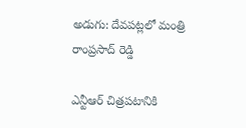అడుగు: దేవపట్లలో మంత్రి రాంప్రసాద్ రెడ్డి

ఎన్టీఆర్ చిత్రపటానికి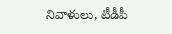నివాళులు, టీడీపీ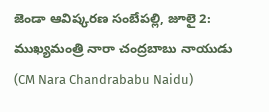జెండా ఆవిష్కరణ సంబేపల్లి, జూలై 2: ముఖ్యమంత్రి నారా చంద్రబాబు నాయుడు (CM Nara Chandrababu Naidu)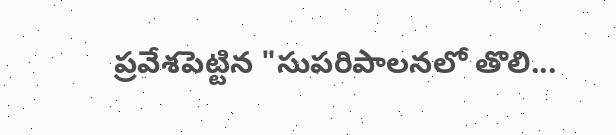ప్రవేశపెట్టిన "సుపరిపాలనలో తొలి...